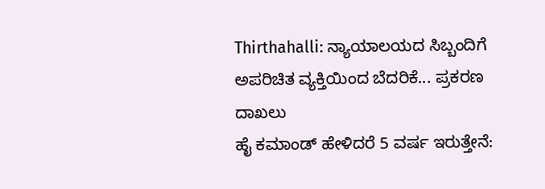Thirthahalli: ನ್ಯಾಯಾಲಯದ ಸಿಬ್ಬಂದಿಗೆ ಅಪರಿಚಿತ ವ್ಯಕ್ತಿಯಿಂದ ಬೆದರಿಕೆ... ಪ್ರಕರಣ ದಾಖಲು
ಹೈ ಕಮಾಂಡ್ ಹೇಳಿದರೆ 5 ವರ್ಷ ಇರುತ್ತೇನೆ: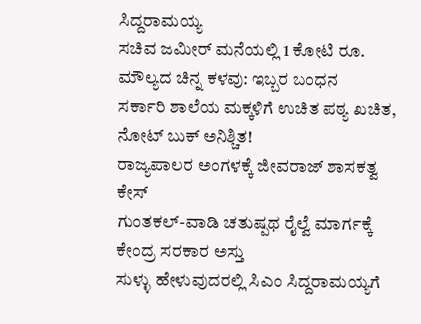ಸಿದ್ದರಾಮಯ್ಯ
ಸಚಿವ ಜಮೀರ್ ಮನೆಯಲ್ಲಿ 1 ಕೋಟಿ ರೂ. ಮೌಲ್ಯದ ಚಿನ್ನ ಕಳವು: ಇಬ್ಬರ ಬಂಧನ
ಸರ್ಕಾರಿ ಶಾಲೆಯ ಮಕ್ಕಳಿಗೆ ಉಚಿತ ಪಠ್ಯ ಖಚಿತ, ನೋಟ್ ಬುಕ್ ಅನಿಶ್ಚಿತ!
ರಾಜ್ಯಪಾಲರ ಅಂಗಳಕ್ಕೆ ಜೀವರಾಜ್ ಶಾಸಕತ್ವ ಕೇಸ್
ಗುಂತಕಲ್-ವಾಡಿ ಚತುಷ್ಪಥ ರೈಲ್ವೆ ಮಾರ್ಗಕ್ಕೆ ಕೇಂದ್ರ ಸರಕಾರ ಅಸ್ತು
ಸುಳ್ಳು ಹೇಳುವುದರಲ್ಲಿ ಸಿಎಂ ಸಿದ್ದರಾಮಯ್ಯಗೆ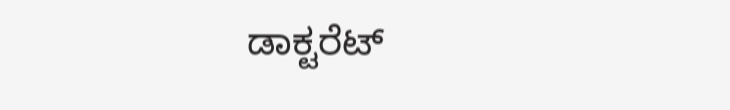ಡಾಕ್ಟರೆಟ್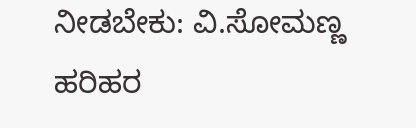ನೀಡಬೇಕು: ವಿ.ಸೋಮಣ್ಣ
ಹರಿಹರ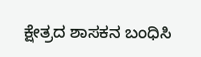ಕ್ಷೇತ್ರದ ಶಾಸಕನ ಬಂಧಿಸಿ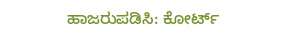ಹಾಜರುಪಡಿಸಿ: ಕೋರ್ಟ್